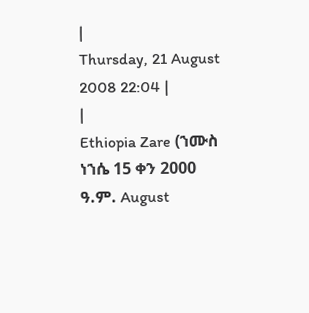|
Thursday, 21 August 2008 22:04 |
|
Ethiopia Zare (ኀሙስ ነኀሴ 15 ቀን 2000 ዓ.ም. August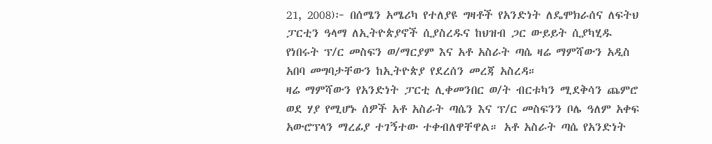21, 2008)፦ በሰሜን አሜሪካ የተለያዩ ግዛቶች የአንድነት ለዴሞክራሰና ለፍትህ ፓርቲን ዓላማ ለኢትዮጵያኖች ሲያስረዱና ከህዝብ ጋር ውይይት ሲያካሂዱ የነበሩት ፕ/ር መስፍን ወ/ማርያም እና አቶ አስራት ጣሴ ዛሬ ማምሻውን አዲስ አበባ መግባታቸውን ከኢትዮጵያ የደረሰን መረጃ አስረዳ።
ዛሬ ማምሻውን የአንድነት ፓርቲ ሊቀመንበር ወ/ት ብርቱካን ሚደቅሳን ጨምሮ ወደ ሃያ የሚሆኑ ሰዎች አቶ አስራት ጣሴን እና ፕ/ር መስፍንን ቦሌ ዓለም አቀፍ አውሮፕላን ማረፊያ ተገኝተው ተቀብለዋቸዋል። አቶ አስራት ጣሴ የአንድነት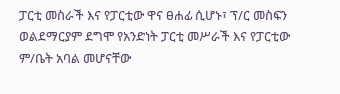ፓርቲ መስራች እና የፓርቲው ዋና ፀሐፊ ሲሆኑ፣ ፕ/ር መስፍን ወልደማርያም ደግሞ የአንድነት ፓርቲ መሥራች እና የፓርቲው ም/ቤት አባል መሆናቸው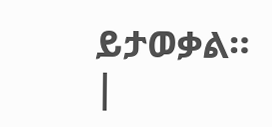ይታወቃል። |